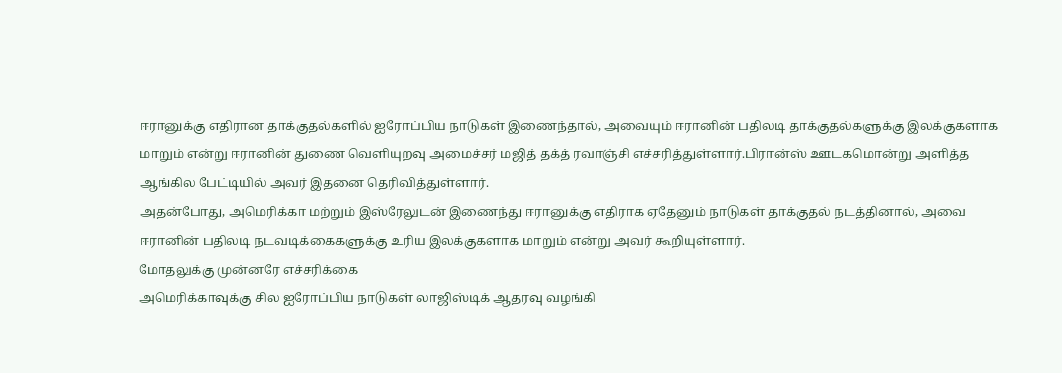ஈரானுக்கு எதிரான தாக்குதல்களில் ஐரோப்பிய நாடுகள் இணைந்தால், அவையும் ஈரானின் பதிலடி தாக்குதல்களுக்கு இலக்குகளாக மாறும் என்று ஈரானின் துணை வெளியுறவு அமைச்சர் மஜித் தக்த் ரவாஞ்சி எச்சரித்துள்ளார்.பிரான்ஸ் ஊடகமொன்று அளித்த ஆங்கில பேட்டியில் அவர் இதனை தெரிவித்துள்ளார்.
அதன்போது, அமெரிக்கா மற்றும் இஸ்ரேலுடன் இணைந்து ஈரானுக்கு எதிராக ஏதேனும் நாடுகள் தாக்குதல் நடத்தினால், அவை ஈரானின் பதிலடி நடவடிக்கைகளுக்கு உரிய இலக்குகளாக மாறும் என்று அவர் கூறியுள்ளார்.
மோதலுக்கு முன்னரே எச்சரிக்கை
அமெரிக்காவுக்கு சில ஐரோப்பிய நாடுகள் லாஜிஸ்டிக் ஆதரவு வழங்கி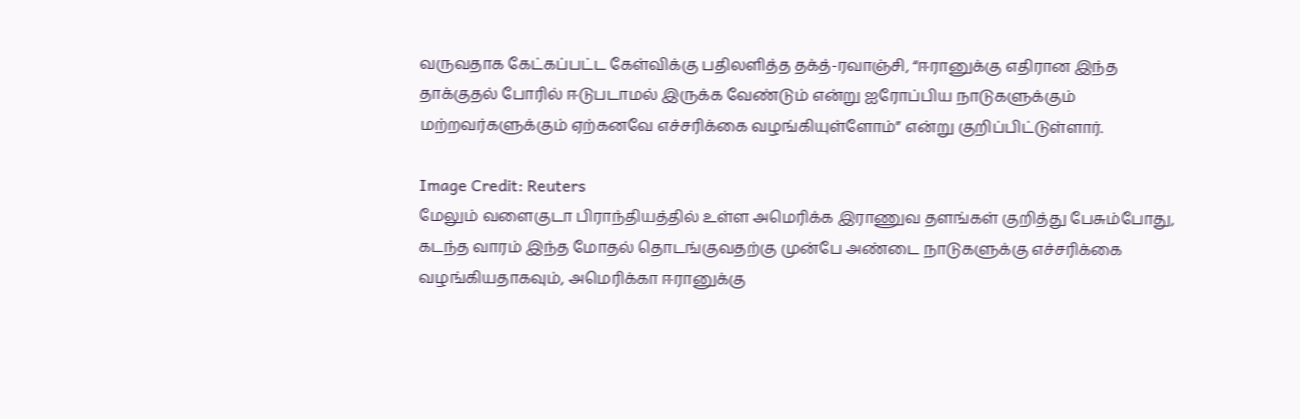வருவதாக கேட்கப்பட்ட கேள்விக்கு பதிலளித்த தக்த்-ரவாஞ்சி, “ஈரானுக்கு எதிரான இந்த தாக்குதல் போரில் ஈடுபடாமல் இருக்க வேண்டும் என்று ஐரோப்பிய நாடுகளுக்கும் மற்றவர்களுக்கும் ஏற்கனவே எச்சரிக்கை வழங்கியுள்ளோம்” என்று குறிப்பிட்டுள்ளார்.

Image Credit: Reuters
மேலும் வளைகுடா பிராந்தியத்தில் உள்ள அமெரிக்க இராணுவ தளங்கள் குறித்து பேசும்போது, கடந்த வாரம் இந்த மோதல் தொடங்குவதற்கு முன்பே அண்டை நாடுகளுக்கு எச்சரிக்கை வழங்கியதாகவும், அமெரிக்கா ஈரானுக்கு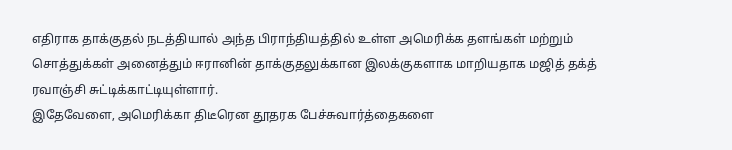எதிராக தாக்குதல் நடத்தியால் அந்த பிராந்தியத்தில் உள்ள அமெரிக்க தளங்கள் மற்றும் சொத்துக்கள் அனைத்தும் ஈரானின் தாக்குதலுக்கான இலக்குகளாக மாறியதாக மஜித் தக்த் ரவாஞ்சி சுட்டிக்காட்டியுள்ளார்.
இதேவேளை, அமெரிக்கா திடீரென தூதரக பேச்சுவார்த்தைகளை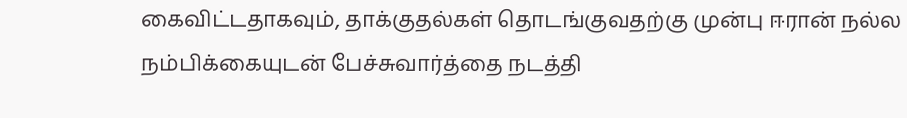கைவிட்டதாகவும், தாக்குதல்கள் தொடங்குவதற்கு முன்பு ஈரான் நல்ல நம்பிக்கையுடன் பேச்சுவார்த்தை நடத்தி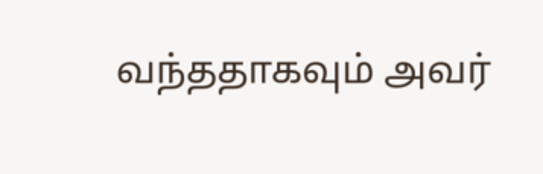வந்ததாகவும் அவர்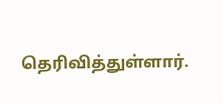தெரிவித்துள்ளார்.